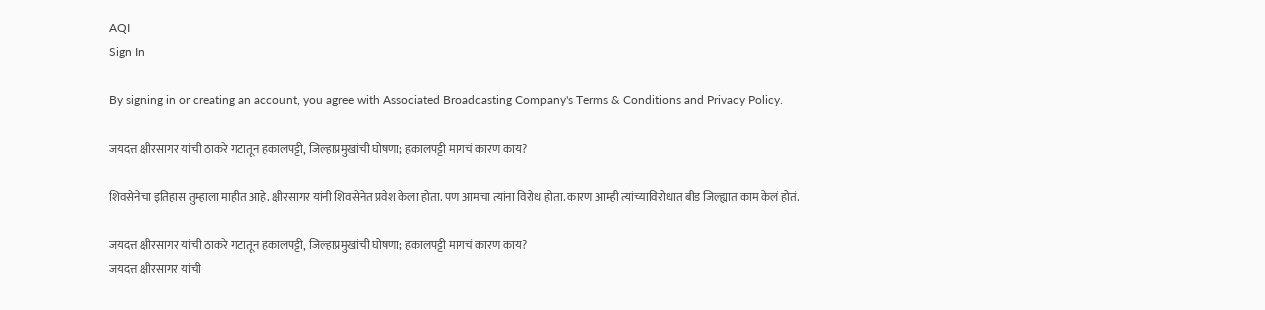AQI
Sign In

By signing in or creating an account, you agree with Associated Broadcasting Company's Terms & Conditions and Privacy Policy.

जयदत्त क्षीरसागर यांची ठाकरे गटातून हकालपट्टी, जिल्हाप्रमुखांची घोषणा; हकालपट्टी मागचं कारण काय?

शिवसेनेचा इतिहास तुम्हाला माहीत आहे. क्षीरसागर यांनी शिवसेनेत प्रवेश केला होता. पण आमचा त्यांना विरोध होता. कारण आम्ही त्यांच्याविरोधात बीड जिल्ह्यात काम केलं होतं.

जयदत्त क्षीरसागर यांची ठाकरे गटातून हकालपट्टी, जिल्हाप्रमुखांची घोषणा; हकालपट्टी मागचं कारण काय?
जयदत्त क्षीरसागर यांची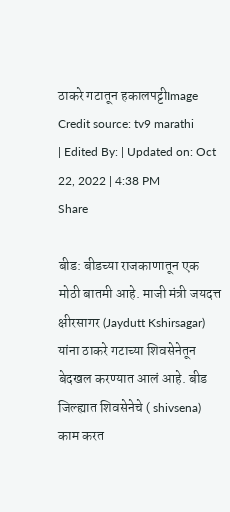ठाकरे गटातून हकालपट्टीImage Credit source: tv9 marathi
| Edited By: | Updated on: Oct 22, 2022 | 4:38 PM
Share

बीड: बीडच्या राजकाणातून एक मोठी बातमी आहे. माजी मंत्री जयदत्त क्षीरसागर (Jaydutt Kshirsagar) यांना ठाकरे गटाच्या शिवसेनेतून बेदखल करण्यात आलं आहे. बीड जिल्ह्यात शिवसेनेचे ( shivsena) काम करत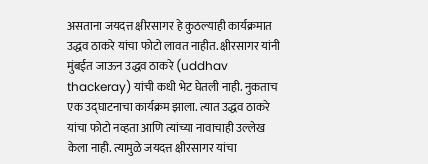असताना जयदत्त क्षीरसागर हे कुठल्याही कार्यक्रमात उद्धव ठाकरे यांचा फोटो लावत नाहीत. क्षीरसागर यांनी मुंबईत जाऊन उद्धव ठाकरे (uddhav thackeray) यांची कधी भेट घेतली नाही. नुकताच एक उद्घाटनाचा कार्यक्रम झाला. त्यात उद्धव ठाकरे यांचा फोटो नव्हता आणि त्यांच्या नावाचाही उल्लेख केला नाही. त्यामुळे जयदत्त क्षीरसागर यांचा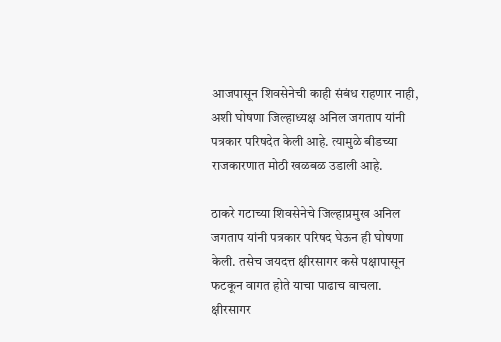आजपासून शिवसेनेची काही संबंध राहणार नाही, अशी घोषणा जिल्हाध्यक्ष अनिल जगताप यांनी पत्रकार परिषदेत केली आहे. त्यामुळे बीडच्या राजकारणात मोठी खळबळ उडाली आहे.

ठाकरे गटाच्या शिवसेनेचे जिल्हाप्रमुख अनिल जगताप यांनी पत्रकार परिषद घेऊन ही घोषणा केली. तसेच जयदत्त क्षीरसागर कसे पक्षापासून फटकून वागत होते याचा पाढाच वाचला. क्षीरसागर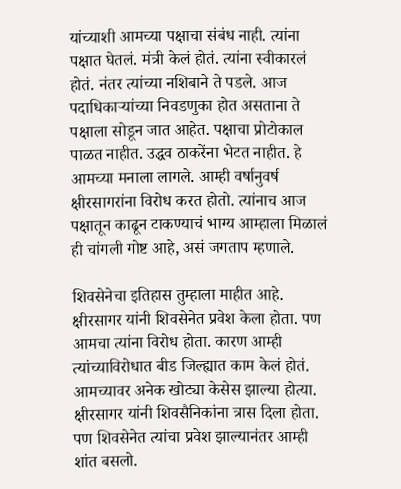यांच्याशी आमच्या पक्षाचा संबंध नाही. त्यांना पक्षात घेतलं. मंत्री केलं होतं. त्यांना स्वीकारलं होतं. नंतर त्यांच्या नशिबाने ते पडले. आज पदाधिकाऱ्यांच्या निवडणुका होत असताना ते पक्षाला सोडून जात आहेत. पक्षाचा प्रोटोकाल पाळत नाहीत. उद्धव ठाकरेंना भेटत नाहीत. हे आमच्या मनाला लागले. आम्ही वर्षानुवर्ष क्षीरसागरांना विरोध करत होतो. त्यांनाच आज पक्षातून काढून टाकण्याचं भाग्य आम्हाला मिळालं ही चांगली गोष्ट आहे, असं जगताप म्हणाले.

शिवसेनेचा इतिहास तुम्हाला माहीत आहे. क्षीरसागर यांनी शिवसेनेत प्रवेश केला होता. पण आमचा त्यांना विरोध होता. कारण आम्ही त्यांच्याविरोधात बीड जिल्ह्यात काम केलं होतं. आमच्यावर अनेक खोट्या केसेस झाल्या होत्या. क्षीरसागर यांनी शिवसैनिकांना त्रास दिला होता. पण शिवसेनेत त्यांचा प्रवेश झाल्यानंतर आम्ही शांत बसलो.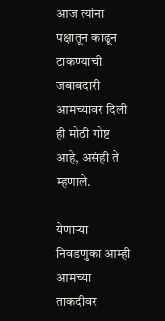आज त्यांना पक्षातून काढून टाकण्याची जबाबदारी आमच्यावर दिली ही मोठी गोष्ट आहे, असंही ते म्हणाले.

येणाऱ्या निवडणुका आम्ही आमच्या ताकदीवर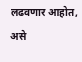लढवणार आहोत, असे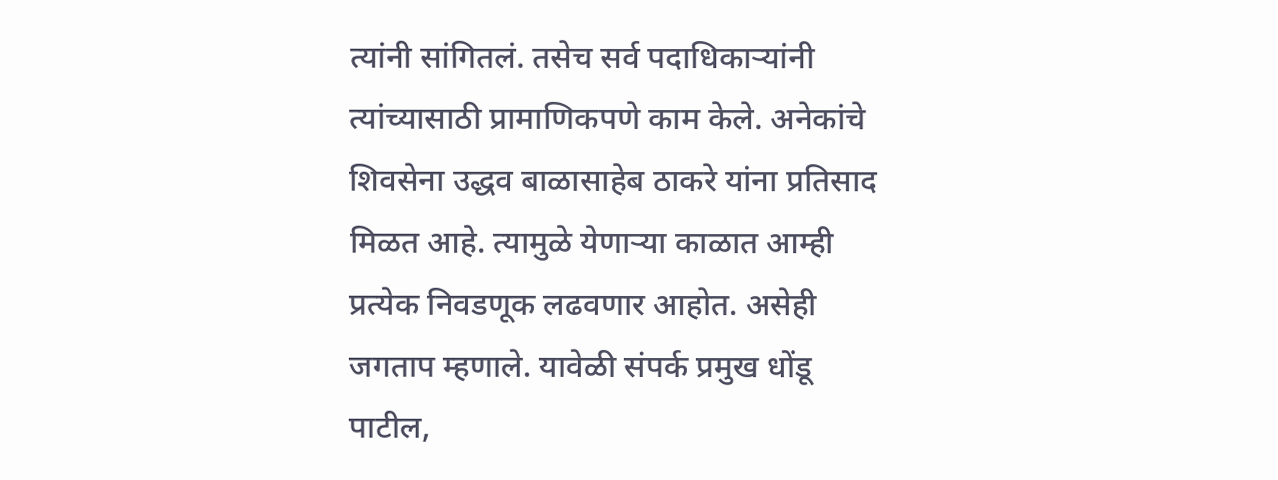त्यांनी सांगितलं. तसेच सर्व पदाधिकाऱ्यांनी त्यांच्यासाठी प्रामाणिकपणे काम केले. अनेकांचे शिवसेना उद्धव बाळासाहेब ठाकरे यांना प्रतिसाद मिळत आहे. त्यामुळे येणाऱ्या काळात आम्ही प्रत्येक निवडणूक लढवणार आहोत. असेही जगताप म्हणाले. यावेळी संपर्क प्रमुख धोंडू पाटील,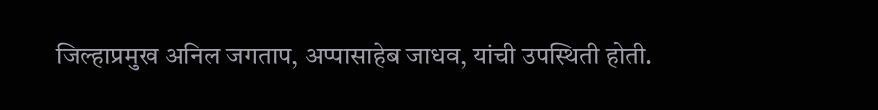जिल्हाप्रमुख अनिल जगताप, अप्पासाहेब जाधव, यांची उपस्थिती होती.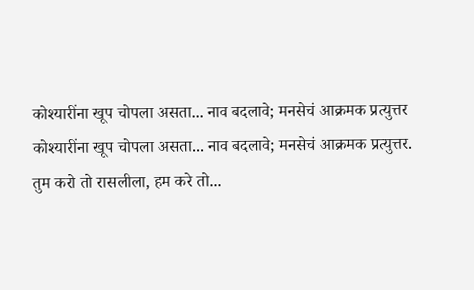कोश्यारींना खूप चोपला असता... नाव बदलावे; मनसेचं आक्रमक प्रत्युत्तर
कोश्यारींना खूप चोपला असता... नाव बदलावे; मनसेचं आक्रमक प्रत्युत्तर.
तुम करो तो रासलीला, हम करे तो...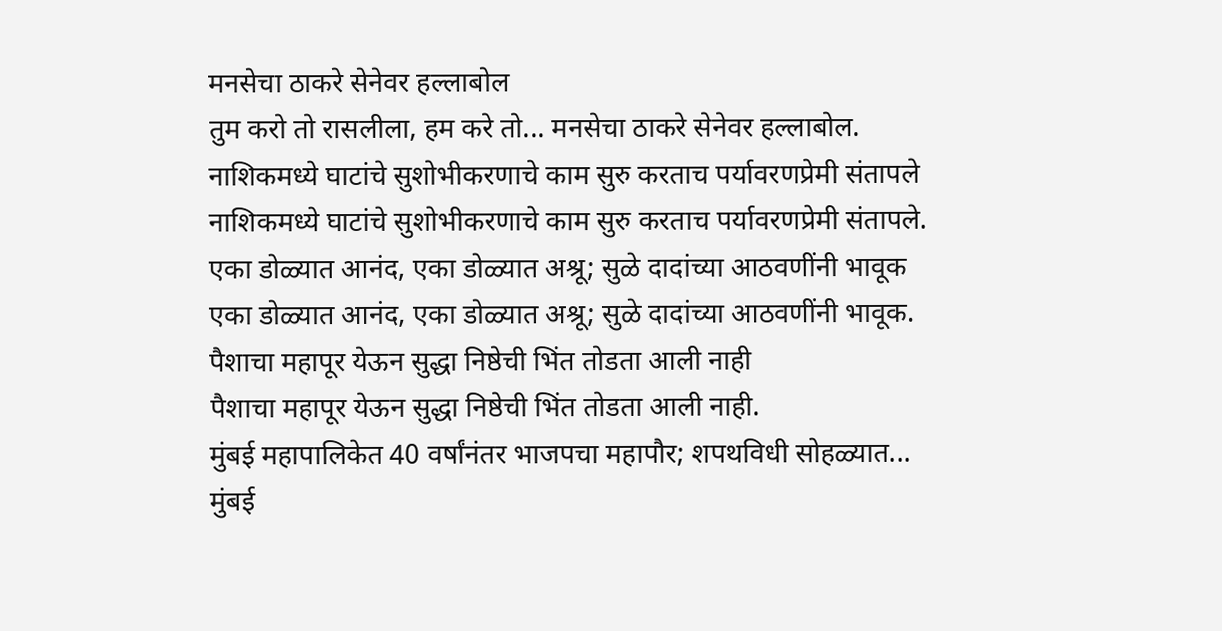मनसेचा ठाकरे सेनेवर हल्लाबोल
तुम करो तो रासलीला, हम करे तो... मनसेचा ठाकरे सेनेवर हल्लाबोल.
नाशिकमध्ये घाटांचे सुशोभीकरणाचे काम सुरु करताच पर्यावरणप्रेमी संतापले
नाशिकमध्ये घाटांचे सुशोभीकरणाचे काम सुरु करताच पर्यावरणप्रेमी संतापले.
एका डोळ्यात आनंद, एका डोळ्यात अश्रू; सुळे दादांच्या आठवणींनी भावूक
एका डोळ्यात आनंद, एका डोळ्यात अश्रू; सुळे दादांच्या आठवणींनी भावूक.
पैशाचा महापूर येऊन सुद्धा निष्ठेची भिंत तोडता आली नाही
पैशाचा महापूर येऊन सुद्धा निष्ठेची भिंत तोडता आली नाही.
मुंबई महापालिकेत 40 वर्षांनंतर भाजपचा महापौर; शपथविधी सोहळ्यात...
मुंबई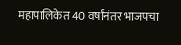महापालिकेत 40 वर्षांनंतर भाजपचा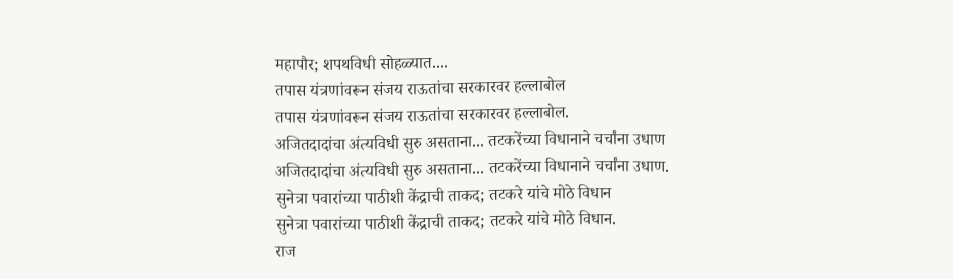महापौर; शपथविधी सोहळ्यात....
तपास यंत्रणांवरून संजय राऊतांचा सरकारवर हल्लाबोल
तपास यंत्रणांवरून संजय राऊतांचा सरकारवर हल्लाबोल.
अजितदादांचा अंत्यविधी सुरु असताना... तटकरेंच्या विधानाने चर्चांना उधाण
अजितदादांचा अंत्यविधी सुरु असताना... तटकरेंच्या विधानाने चर्चांना उधाण.
सुनेत्रा पवारांच्या पाठीशी केंद्राची ताकद; तटकरे यांचे मोठे विधान
सुनेत्रा पवारांच्या पाठीशी केंद्राची ताकद; तटकरे यांचे मोठे विधान.
राज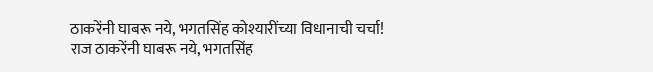ठाकरेंनी घाबरू नये, भगतसिंह कोश्यारींच्या विधानाची चर्चा!
राज ठाकरेंनी घाबरू नये, भगतसिंह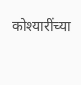कोश्यारींच्या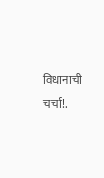विधानाची चर्चा!.